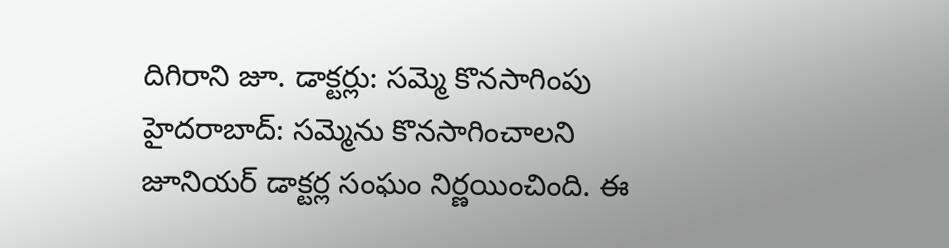దిగిరాని జూ. డాక్టర్లు: సమ్మె కొనసాగింపు
హైదరాబాద్: సమ్మెను కొనసాగించాలని జూనియర్ డాక్టర్ల సంఘం నిర్ణయించింది. ఈ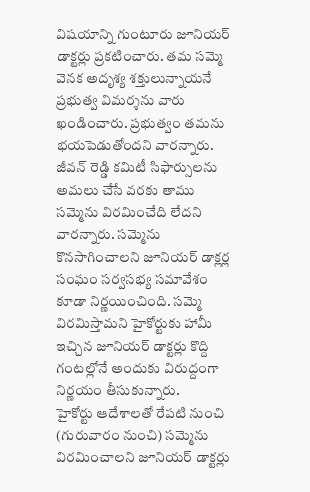విషయాన్ని గుంటూరు జూనియర్ డాక్టర్లు ప్రకటించారు. తమ సమ్మె వెనక అదృశ్య శక్తులున్నాయనే ప్రభుత్వ విమర్శను వారు ఖండించారు. ప్రభుత్వం తమను భయపెడుతోందని వారన్నారు. జీవన్ రెడ్డి కమిటీ సిఫార్సులను అమలు చేసే వరకు తాము సమ్మెను విరమించేది లేదని వారన్నారు. సమ్మెను కొనసాగించాలని జూనియర్ డాక్లర్ల సంఘం సర్వసభ్య సమావేశం కూడా నిర్ణయించింది. సమ్మె విరమిస్తామని హైకోర్టుకు హామీ ఇచ్చిన జూనియర్ డాక్టర్లు కొద్ది గంటల్లోనే అందుకు విరుద్దంగా నిర్ణయం తీసుకున్నారు.
హైకోర్టు ఆదేశాలతో రేపటి నుంచి (గురువారం నుంచి) సమ్మెను విరమించాలని జూనియర్ డాక్టర్లు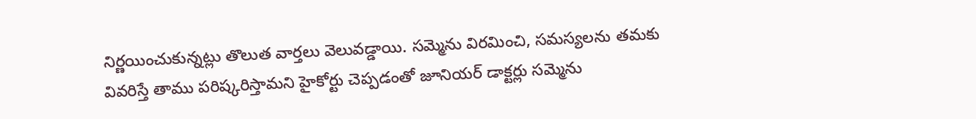నిర్ణయించుకున్నట్లు తొలుత వార్తలు వెలువడ్డాయి. సమ్మెను విరమించి, సమస్యలను తమకు వివరిస్తే తాము పరిష్కరిస్తామని హైకోర్టు చెప్పడంతో జూనియర్ డాక్టర్లు సమ్మెను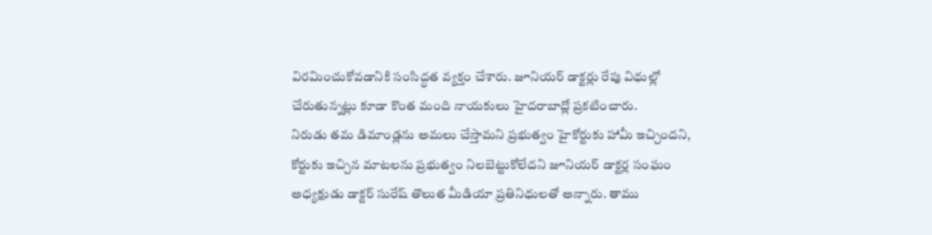విరమించుకోవడానికి సంసిద్ధత వ్యక్తం చేశారు. జూనియర్ డాక్టర్లు రేపు విధుల్లో చేరుతున్నట్లు కూడా కొంత మంది నాయకులు హైదరాబాద్లో ప్రకటించారు.
నిరుడు తమ డిమాండ్లను అమలు చేస్తామని ప్రభుత్వం హైకోర్టుకు హామీ ఇచ్చిందని, కోర్టుకు ఇచ్చిన మాటలను ప్రభుత్వం నిలబెట్టుకోలేదని జూనియర్ డాక్టర్ల సంఘం అధ్యక్షుడు డాక్టర్ సురేష్ తొలుత మీడియా ప్రతినిధులతో అన్నారు. తాము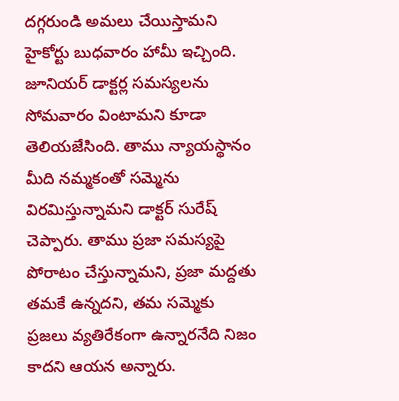దగ్గరుండి అమలు చేయిస్తామని హైకోర్టు బుధవారం హామీ ఇచ్చింది. జూనియర్ డాక్టర్ల సమస్యలను సోమవారం వింటామని కూడా తెలియజేసింది. తాము న్యాయస్థానం మీది నమ్మకంతో సమ్మెను విరమిస్తున్నామని డాక్టర్ సురేష్ చెప్పారు. తాము ప్రజా సమస్యపై పోరాటం చేస్తున్నామని, ప్రజా మద్దతు తమకే ఉన్నదని, తమ సమ్మెకు ప్రజలు వ్యతిరేకంగా ఉన్నారనేది నిజం కాదని ఆయన అన్నారు.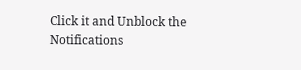Click it and Unblock the Notifications